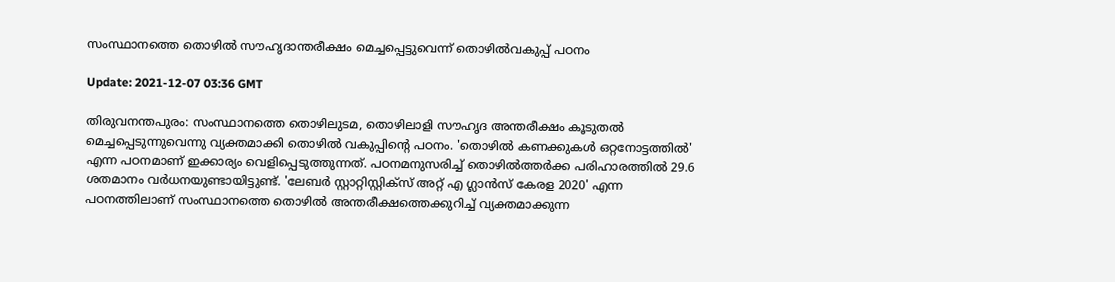സംസ്ഥാനത്തെ തൊഴില്‍ സൗഹൃദാന്തരീക്ഷം മെച്ചപ്പെട്ടുവെന്ന് തൊഴില്‍വകുപ്പ് പഠനം

Update: 2021-12-07 03:36 GMT

തിരുവനന്തപുരം: സംസ്ഥാനത്തെ തൊഴിലുടമ, തൊഴിലാളി സൗഹൃദ അന്തരീക്ഷം കൂടുതല്‍ മെച്ചപ്പെടുന്നുവെന്നു വ്യക്തമാക്കി തൊഴില്‍ വകുപ്പിന്റെ പഠനം. 'തൊഴില്‍ കണക്കുകള്‍ ഒറ്റനോട്ടത്തില്‍' എന്ന പഠനമാണ് ഇക്കാര്യം വെളിപ്പെടുത്തുന്നത്. പഠനമനുസരിച്ച് തൊഴില്‍ത്തര്‍ക്ക പരിഹാരത്തില്‍ 29.6 ശതമാനം വര്‍ധനയുണ്ടായിട്ടുണ്ട്. 'ലേബര്‍ സ്റ്റാറ്റിസ്റ്റിക്‌സ് അറ്റ് എ ഗ്ലാന്‍സ് കേരള 2020' എന്ന പഠനത്തിലാണ് സംസ്ഥാനത്തെ തൊഴില്‍ അന്തരീക്ഷത്തെക്കുറിച്ച് വ്യക്തമാക്കുന്ന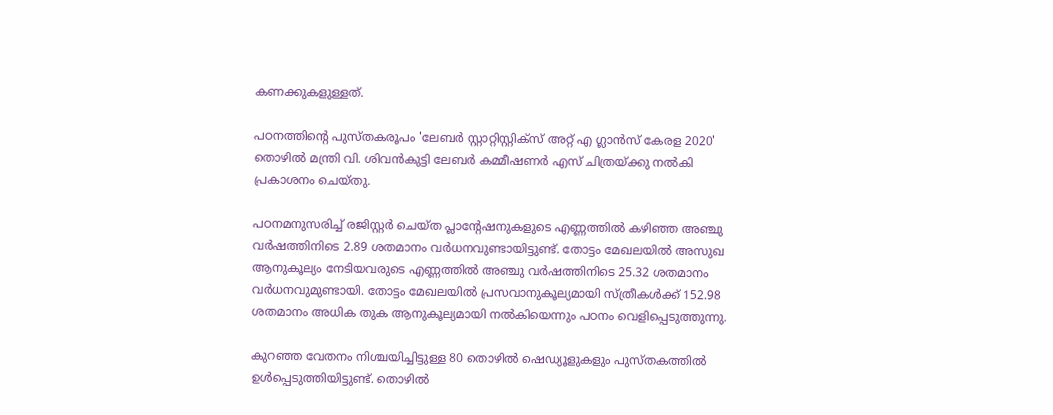കണക്കുകളുള്ളത്.

പഠനത്തിന്റെ പുസ്തകരൂപം 'ലേബര്‍ സ്റ്റാറ്റിസ്റ്റിക്‌സ് അറ്റ് എ ഗ്ലാന്‍സ് കേരള 2020' തൊഴില്‍ മന്ത്രി വി. ശിവന്‍കുട്ടി ലേബര്‍ കമ്മീഷണര്‍ എസ് ചിത്രയ്ക്കു നല്‍കി പ്രകാശനം ചെയ്തു.

പഠനമനുസരിച്ച് രജിസ്റ്റര്‍ ചെയ്ത പ്ലാന്റേഷനുകളുടെ എണ്ണത്തില്‍ കഴിഞ്ഞ അഞ്ചു വര്‍ഷത്തിനിടെ 2.89 ശതമാനം വര്‍ധനവുണ്ടായിട്ടുണ്ട്. തോട്ടം മേഖലയില്‍ അസുഖ ആനുകൂല്യം നേടിയവരുടെ എണ്ണത്തില്‍ അഞ്ചു വര്‍ഷത്തിനിടെ 25.32 ശതമാനം വര്‍ധനവുമുണ്ടായി. തോട്ടം മേഖലയില്‍ പ്രസവാനുകൂല്യമായി സ്ത്രീകള്‍ക്ക് 152.98 ശതമാനം അധിക തുക ആനുകൂല്യമായി നല്‍കിയെന്നും പഠനം വെളിപ്പെടുത്തുന്നു.

കുറഞ്ഞ വേതനം നിശ്ചയിച്ചിട്ടുള്ള 80 തൊഴില്‍ ഷെഡ്യൂളുകളും പുസ്തകത്തില്‍ ഉള്‍പ്പെടുത്തിയിട്ടുണ്ട്. തൊഴില്‍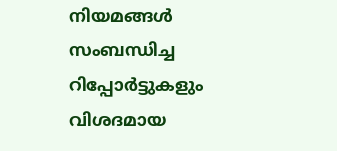നിയമങ്ങള്‍ സംബന്ധിച്ച റിപ്പോര്‍ട്ടുകളും വിശദമായ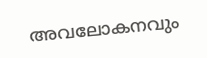അവലോകനവും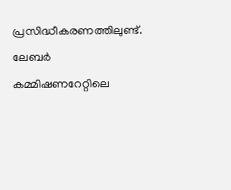പ്രസിദ്ധീകരണത്തിലുണ്ട്. ലേബര്‍ കമ്മിഷണറേറ്റിലെ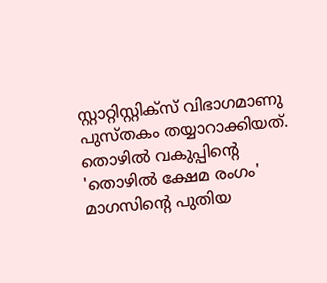സ്റ്റാറ്റിസ്റ്റിക്‌സ് വിഭാഗമാണു പുസ്തകം തയ്യാറാക്കിയത്. തൊഴില്‍ വകുപ്പിന്റെ 'തൊഴില്‍ ക്ഷേമ രംഗം' മാഗസിന്റെ പുതിയ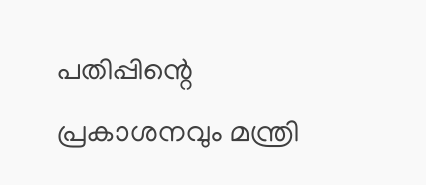പതിപ്പിന്റെ പ്രകാശനവും മന്ത്രി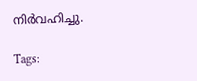നിര്‍വഹിച്ചു.

Tags: